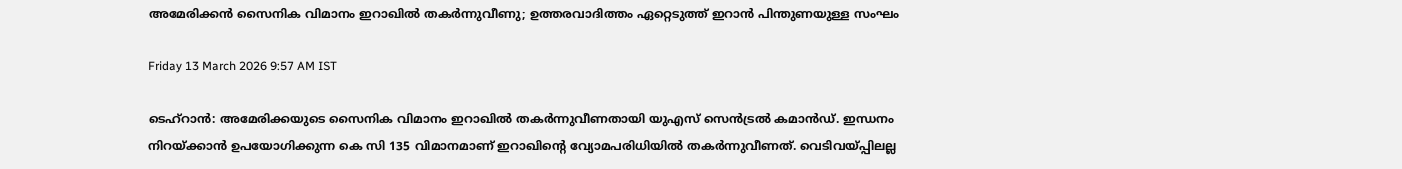അമേരിക്കൻ സൈനിക വിമാനം ഇറാഖിൽ തകർന്നുവീണു; ഉത്തരവാദിത്തം ഏറ്റെടുത്ത് ഇറാൻ പിന്തുണയുള്ള സംഘം

Friday 13 March 2026 9:57 AM IST

ടെഹ്‌റാൻ: അമേരിക്കയുടെ സൈനിക വിമാനം ഇറാഖിൽ തകർന്നുവീണതായി യുഎസ് സെൻട്രൽ കമാൻഡ്. ഇന്ധനം നിറയ്‌ക്കാൻ ഉപയോഗിക്കുന്ന കെ സി 135 വിമാനമാണ് ഇറാഖിന്റെ വ്യോമപരിധിയിൽ തകർന്നുവീണത്. വെടിവയ്‌പ്പിലല്ല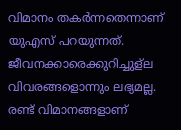വിമാനം തകർന്നതെന്നാണ് യുഎസ് പറയുന്നത്. ജീവനക്കാരെക്കുറിച്ചുള്ല വിവരങ്ങളൊന്നും ലഭ്യമല്ല. രണ്ട് വിമാനങ്ങളാണ്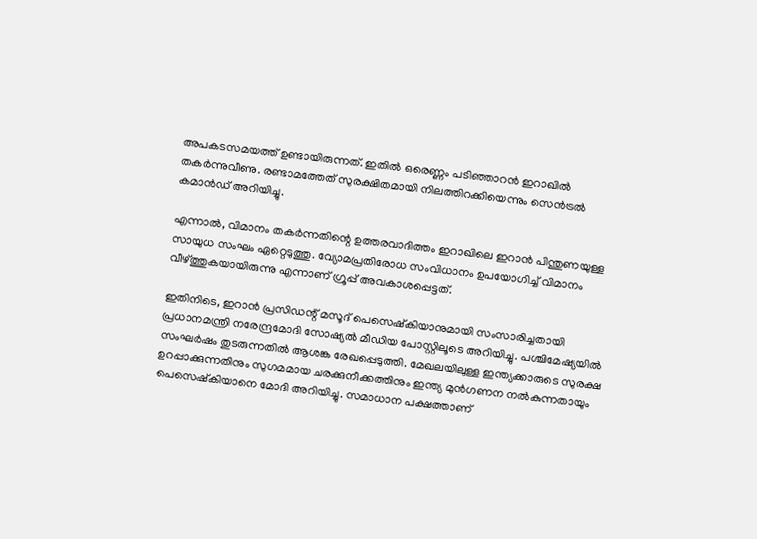അപകടസമയത്ത് ഉണ്ടായിരുന്നത്. ഇതിൽ ഒരെണ്ണം പടിഞ്ഞാറൻ ഇറാഖിൽ തകർന്നുവീണു. രണ്ടാമത്തേത് സുരക്ഷിതമായി നിലത്തിറക്കിയെന്നും സെൻട്രൽ കമാൻഡ് അറിയിച്ചു.

എന്നാൽ, വിമാനം തകർന്നതിന്റെ ഉത്തരവാദിത്തം ഇറാഖിലെ ഇറാൻ പിന്തുണയുള്ള സായുധ സംഘം ഏറ്റെടുത്തു. വ്യോമപ്രതിരോധ സംവിധാനം ഉപയോഗിച്ച് വിമാനം വീഴ്‌ത്തുകയായിരുന്നു എന്നാണ് ഗ്രൂപ്പ് അവകാശപ്പെട്ടത്.

ഇതിനിടെ, ഇറാൻ പ്രസിഡന്റ് മസൂദ് പെസെഷ്‌കിയാനുമായി സംസാരിച്ചതായി പ്രധാനമന്ത്രി നരേന്ദ്രമോദി സോഷ്യൽ മീഡിയ പോസ്റ്റിലൂടെ അറിയിച്ചു. പശ്ചിമേഷ്യയിൽ സംഘർഷം തുടരുന്നതിൽ ആശങ്ക രേഖപ്പെടുത്തി. മേഖലയിലുള്ള ഇന്ത്യക്കാരുടെ സുരക്ഷ ഉറപ്പാക്കുന്നതിനും സുഗമമായ ചരക്കുനീക്കത്തിനും ഇന്ത്യ മുൻഗണന നൽകുന്നതായും പെസെഷ്‌കിയാനെ മോദി അറിയിച്ചു. സമാധാന പക്ഷത്താണ്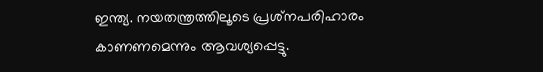ഇന്ത്യ. നയതന്ത്രത്തിലൂടെ പ്രശ്‌നപരിഹാരം കാണണമെന്നും ആവശ്യപ്പെട്ടു.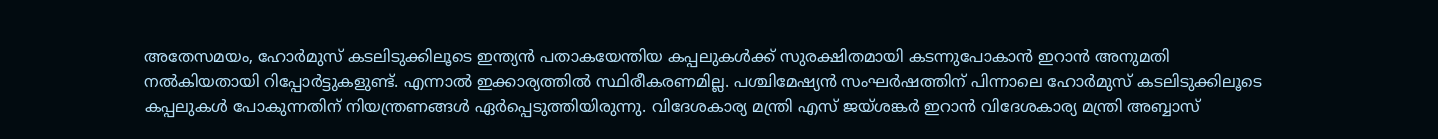അതേസമയം, ഹോർമുസ് കടലിടുക്കിലൂടെ ഇന്ത്യൻ പതാകയേന്തിയ കപ്പലുകൾക്ക് സുരക്ഷിതമായി കടന്നുപോകാൻ ഇറാൻ അനുമതി നൽകിയതായി റിപ്പോർട്ടുകളുണ്ട്. എന്നാൽ ഇക്കാര്യത്തിൽ സ്ഥിരീകരണമില്ല. പശ്ചിമേഷ്യൻ സംഘർഷത്തിന് പിന്നാലെ ഹോർമുസ് കടലിടുക്കിലൂടെ കപ്പലുകൾ പോകുന്നതിന് നിയന്ത്രണങ്ങൾ ഏർപ്പെടുത്തിയിരുന്നു. വിദേശകാര്യ മന്ത്രി എസ് ജയ്‌ശങ്കർ ഇറാൻ വിദേശകാര്യ മന്ത്രി അബ്ബാസ്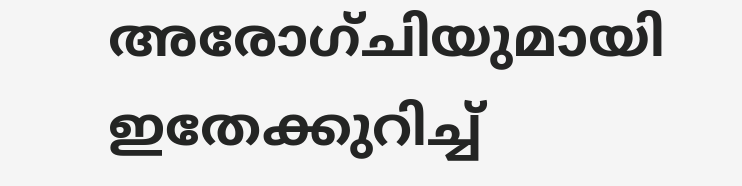അരോഗ്‌ചിയുമായി ഇതേക്കുറിച്ച്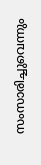സംസാരിച്ചുവെന്നും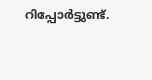റിപ്പോർട്ടുണ്ട്.